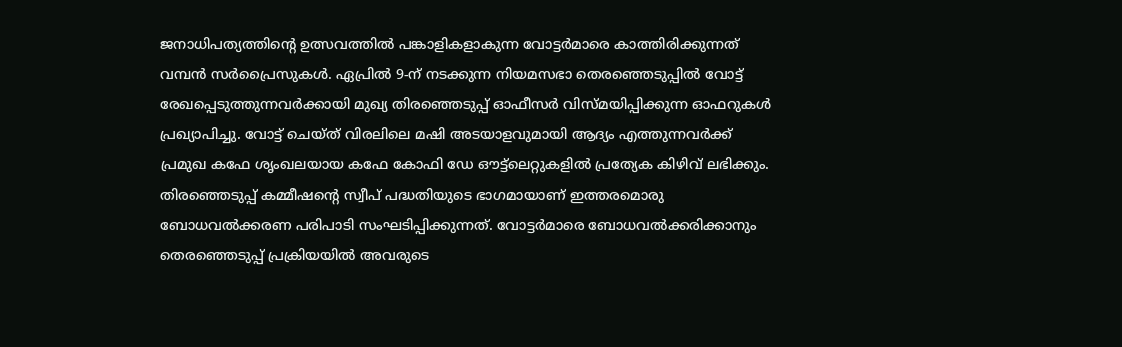ജനാധിപത്യത്തിന്റെ ഉത്സവത്തിൽ പങ്കാളികളാകുന്ന വോട്ടർമാരെ കാത്തിരിക്കുന്നത് വമ്പൻ സർപ്രൈസുകൾ. ഏപ്രിൽ 9-ന് നടക്കുന്ന നിയമസഭാ തെരഞ്ഞെടുപ്പിൽ വോട്ട് രേഖപ്പെടുത്തുന്നവർക്കായി മുഖ്യ തിരഞ്ഞെടുപ്പ് ഓഫീസർ വിസ്മയിപ്പിക്കുന്ന ഓഫറുകൾ പ്രഖ്യാപിച്ചു. വോട്ട് ചെയ്ത് വിരലിലെ മഷി അടയാളവുമായി ആദ്യം എത്തുന്നവർക്ക് പ്രമുഖ കഫേ ശൃംഖലയായ കഫേ കോഫി ഡേ ഔട്ട്ലെറ്റുകളിൽ പ്രത്യേക കിഴിവ് ലഭിക്കും.
തിരഞ്ഞെടുപ്പ് കമ്മീഷന്റെ സ്വീപ് പദ്ധതിയുടെ ഭാഗമായാണ് ഇത്തരമൊരു ബോധവൽക്കരണ പരിപാടി സംഘടിപ്പിക്കുന്നത്. വോട്ടർമാരെ ബോധവൽക്കരിക്കാനും തെരഞ്ഞെടുപ്പ് പ്രക്രിയയിൽ അവരുടെ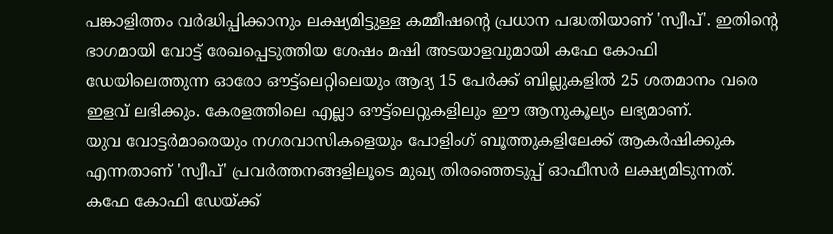പങ്കാളിത്തം വർദ്ധിപ്പിക്കാനും ലക്ഷ്യമിട്ടുള്ള കമ്മീഷന്റെ പ്രധാന പദ്ധതിയാണ് 'സ്വീപ്'. ഇതിന്റെ ഭാഗമായി വോട്ട് രേഖപ്പെടുത്തിയ ശേഷം മഷി അടയാളവുമായി കഫേ കോഫി ഡേയിലെത്തുന്ന ഓരോ ഔട്ട്ലെറ്റിലെയും ആദ്യ 15 പേർക്ക് ബില്ലുകളിൽ 25 ശതമാനം വരെ ഇളവ് ലഭിക്കും. കേരളത്തിലെ എല്ലാ ഔട്ട്ലെറ്റുകളിലും ഈ ആനുകൂല്യം ലഭ്യമാണ്.
യുവ വോട്ടർമാരെയും നഗരവാസികളെയും പോളിംഗ് ബൂത്തുകളിലേക്ക് ആകർഷിക്കുക എന്നതാണ് 'സ്വീപ്' പ്രവർത്തനങ്ങളിലൂടെ മുഖ്യ തിരഞ്ഞെടുപ്പ് ഓഫീസർ ലക്ഷ്യമിടുന്നത്. കഫേ കോഫി ഡേയ്ക്ക്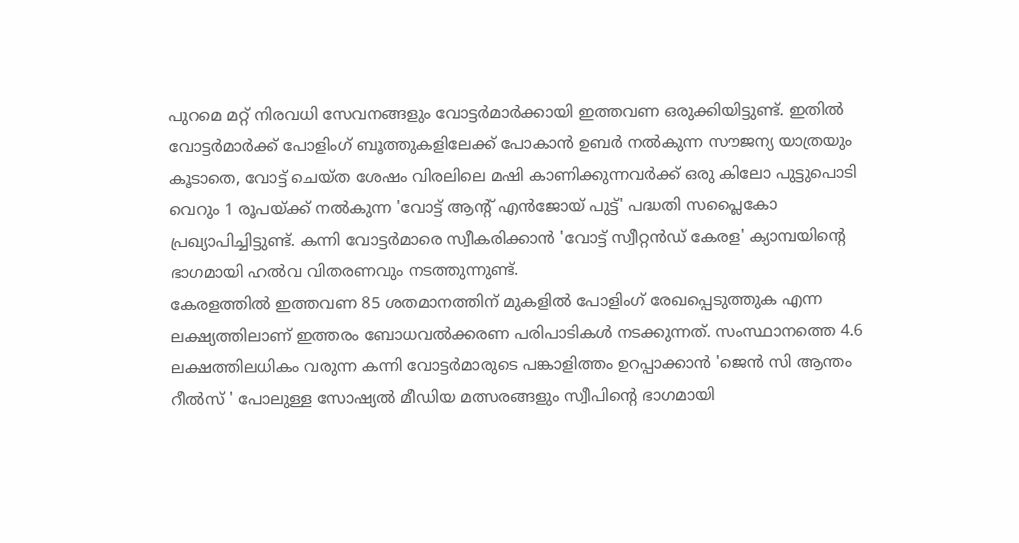പുറമെ മറ്റ് നിരവധി സേവനങ്ങളും വോട്ടർമാർക്കായി ഇത്തവണ ഒരുക്കിയിട്ടുണ്ട്. ഇതിൽ വോട്ടർമാർക്ക് പോളിംഗ് ബൂത്തുകളിലേക്ക് പോകാൻ ഉബർ നൽകുന്ന സൗജന്യ യാത്രയും കൂടാതെ, വോട്ട് ചെയ്ത ശേഷം വിരലിലെ മഷി കാണിക്കുന്നവർക്ക് ഒരു കിലോ പുട്ടുപൊടി വെറും 1 രൂപയ്ക്ക് നൽകുന്ന 'വോട്ട് ആന്റ് എൻജോയ് പുട്ട്' പദ്ധതി സപ്ലൈകോ പ്രഖ്യാപിച്ചിട്ടുണ്ട്. കന്നി വോട്ടർമാരെ സ്വീകരിക്കാൻ 'വോട്ട് സ്വീറ്റൻഡ് കേരള' ക്യാമ്പയിൻ്റെ ഭാഗമായി ഹൽവ വിതരണവും നടത്തുന്നുണ്ട്.
കേരളത്തിൽ ഇത്തവണ 85 ശതമാനത്തിന് മുകളിൽ പോളിംഗ് രേഖപ്പെടുത്തുക എന്ന ലക്ഷ്യത്തിലാണ് ഇത്തരം ബോധവൽക്കരണ പരിപാടികൾ നടക്കുന്നത്. സംസ്ഥാനത്തെ 4.6 ലക്ഷത്തിലധികം വരുന്ന കന്നി വോട്ടർമാരുടെ പങ്കാളിത്തം ഉറപ്പാക്കാൻ 'ജെൻ സി ആന്തം റീൽസ് ' പോലുള്ള സോഷ്യൽ മീഡിയ മത്സരങ്ങളും സ്വീപിന്റെ ഭാഗമായി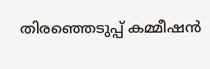തിരഞ്ഞെടുപ്പ് കമ്മീഷൻ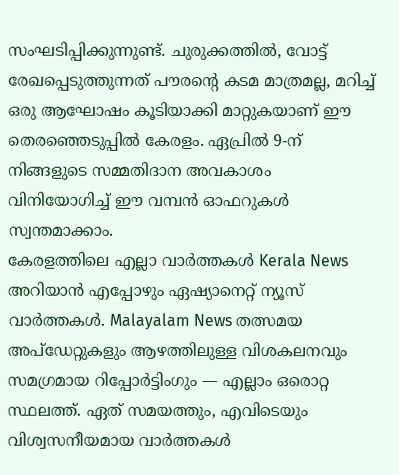സംഘടിപ്പിക്കുന്നുണ്ട്. ചുരുക്കത്തിൽ, വോട്ട് രേഖപ്പെടുത്തുന്നത് പൗരന്റെ കടമ മാത്രമല്ല, മറിച്ച് ഒരു ആഘോഷം കൂടിയാക്കി മാറ്റുകയാണ് ഈ തെരഞ്ഞെടുപ്പിൽ കേരളം. ഏപ്രിൽ 9-ന് നിങ്ങളുടെ സമ്മതിദാന അവകാശം വിനിയോഗിച്ച് ഈ വമ്പൻ ഓഫറുകൾ സ്വന്തമാക്കാം.
കേരളത്തിലെ എല്ലാ വാർത്തകൾ Kerala News അറിയാൻ എപ്പോഴും ഏഷ്യാനെറ്റ് ന്യൂസ് വാർത്തകൾ. Malayalam News തത്സമയ അപ്ഡേറ്റുകളും ആഴത്തിലുള്ള വിശകലനവും സമഗ്രമായ റിപ്പോർട്ടിംഗും — എല്ലാം ഒരൊറ്റ സ്ഥലത്ത്. ഏത് സമയത്തും, എവിടെയും വിശ്വസനീയമായ വാർത്തകൾ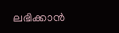ലഭിക്കാൻ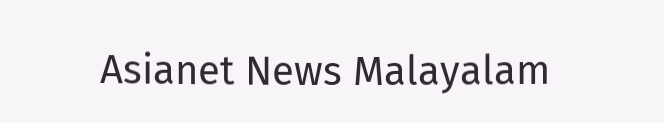Asianet News Malayalam